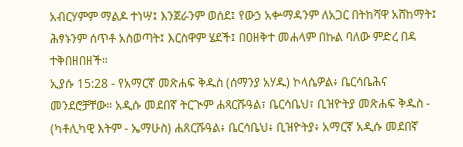አብርሃምም ማልዶ ተነሣ፤ እንጀራንም ወሰደ፤ የውኃ አቍማዳንም ለአጋር በትከሻዋ አሸከማት፤ ሕፃኑንም ሰጥቶ አስወጣት፤ እርስዋም ሄደች፤ በዐዘቅተ መሐላም በኩል ባለው ምድረ በዳ ተቅበዘበዘች።
ኢያሱ 15:28 - የአማርኛ መጽሐፍ ቅዱስ (ሰማንያ አሃዱ) ኮላሴዎል፥ ቤርሳቤሕና መንደሮቻቸው። አዲሱ መደበኛ ትርጒም ሐጻርሹዓል፣ ቤርሳቤህ፣ ቢዝዮትያ መጽሐፍ ቅዱስ - (ካቶሊካዊ እትም - ኤማሁስ) ሐጸርሹዓል፥ ቤርሳቤህ፥ ቢዝዮትያ፥ አማርኛ አዲሱ መደበኛ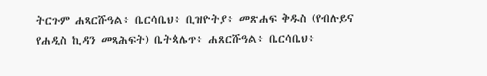ትርጉም ሐጻርሹዓል፥ ቤርሳቤህ፥ ቢዝዮትያ፥ መጽሐፍ ቅዱስ (የብሉይና የሐዲስ ኪዳን መጻሕፍት) ቤትጳሌጥ፥ ሐጸርሹዓል፥ ቤርሳቤህ፥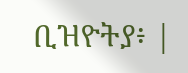ቢዝዮትያ፥ |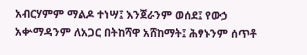አብርሃምም ማልዶ ተነሣ፤ እንጀራንም ወሰደ፤ የውኃ አቍማዳንም ለአጋር በትከሻዋ አሸከማት፤ ሕፃኑንም ሰጥቶ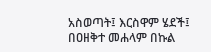አስወጣት፤ እርስዋም ሄደች፤ በዐዘቅተ መሐላም በኩል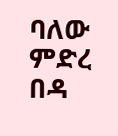ባለው ምድረ በዳ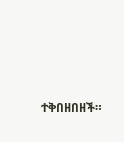ተቅበዘበዘች።